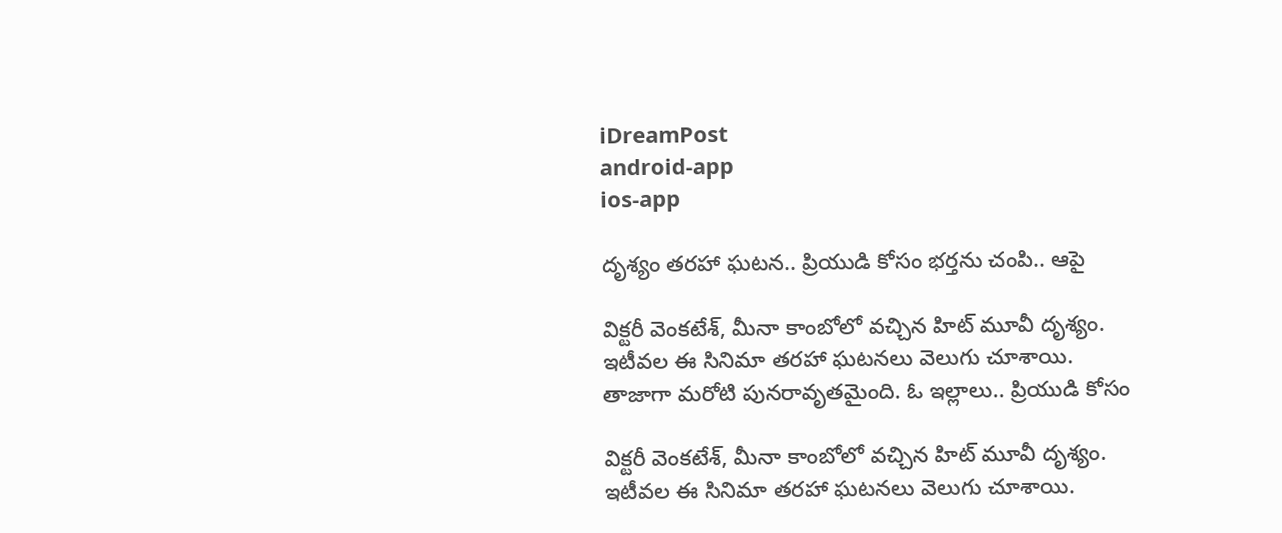iDreamPost
android-app
ios-app

దృశ్యం తరహా ఘటన.. ప్రియుడి కోసం భర్తను చంపి.. ఆపై

విక్టరీ వెంకటేశ్, మీనా కాంబోలో వచ్చిన హిట్ మూవీ దృశ్యం. ఇటీవల ఈ సినిమా తరహా ఘటనలు వెలుగు చూశాయి. తాజాగా మరోటి పునరావృతమైంది. ఓ ఇల్లాలు.. ప్రియుడి కోసం

విక్టరీ వెంకటేశ్, మీనా కాంబోలో వచ్చిన హిట్ మూవీ దృశ్యం. ఇటీవల ఈ సినిమా తరహా ఘటనలు వెలుగు చూశాయి.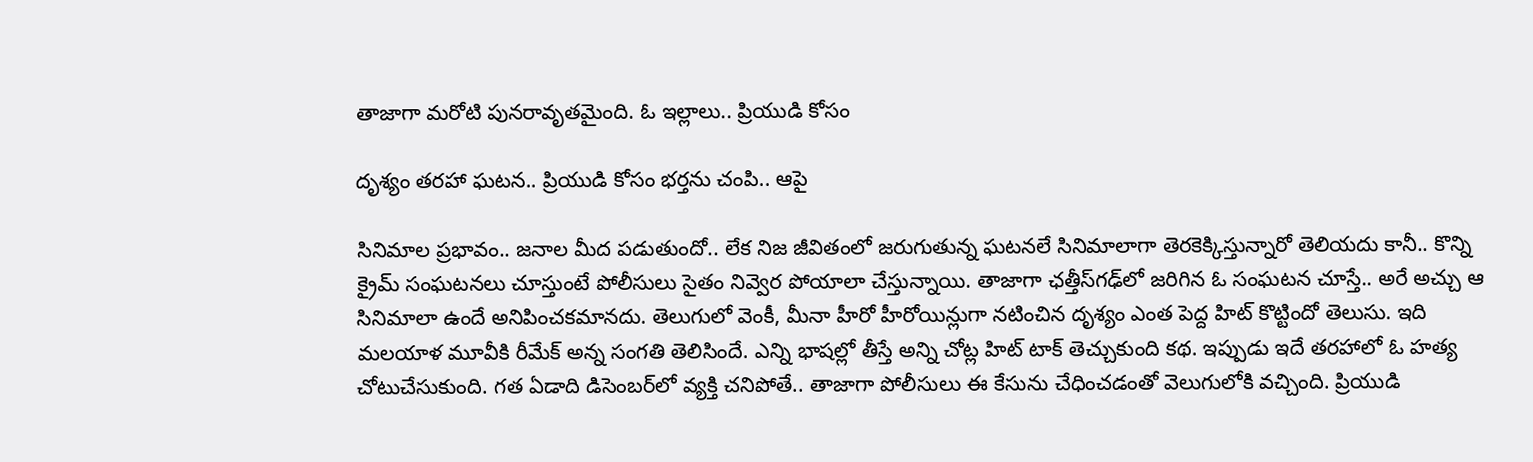తాజాగా మరోటి పునరావృతమైంది. ఓ ఇల్లాలు.. ప్రియుడి కోసం

దృశ్యం తరహా ఘటన.. ప్రియుడి కోసం భర్తను చంపి.. ఆపై

సినిమాల ప్రభావం.. జనాల మీద పడుతుందో.. లేక నిజ జీవితంలో జరుగుతున్న ఘటనలే సినిమాలాగా తెరకెక్కిస్తున్నారో తెలియదు కానీ.. కొన్ని క్రైమ్ సంఘటనలు చూస్తుంటే పోలీసులు సైతం నివ్వెర పోయాలా చేస్తున్నాయి. తాజాగా ఛత్తీస్‌గఢ్‌లో జరిగిన ఓ సంఘటన చూస్తే.. అరే అచ్చు ఆ సినిమాలా ఉందే అనిపించకమానదు. తెలుగులో వెంకీ, మీనా హీరో హీరోయిన్లుగా నటించిన దృశ్యం ఎంత పెద్ద హిట్ కొట్టిందో తెలుసు. ఇది మలయాళ మూవీకి రీమేక్ అన్న సంగతి తెలిసిందే. ఎన్ని భాషల్లో తీస్తే అన్ని చోట్ల హిట్ టాక్ తెచ్చుకుంది కథ. ఇప్పుడు ఇదే తరహాలో ఓ హత్య చోటుచేసుకుంది. గత ఏడాది డిసెంబర్‌లో వ్యక్తి చనిపోతే.. తాజాగా పోలీసులు ఈ కేసును చేధించడంతో వెలుగులోకి వచ్చింది. ప్రియుడి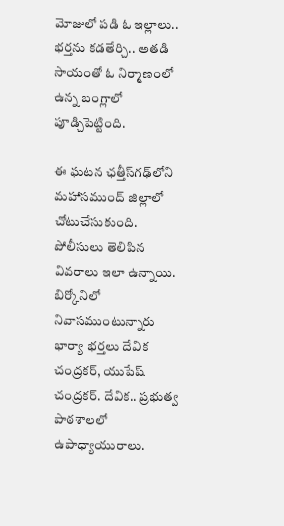మోజులో పడి ఓ ఇల్లాలు.. భర్తను కడతేర్చి.. అతడి సాయంతో ఓ నిర్మాణంలో ఉన్న బంగ్లాలో పూడ్చిపెట్టింది.

ఈ ఘటన ఛత్తీస్‌గఢ్‌లోని మహాసముంద్ జిల్లాలో చోటుచేసుకుంది. పోలీసులు తెలిపిన వివరాలు ఇలా ఉన్నాయి. బిర్కోనిలో నివాసముంటున్నారు భార్యా భర్తలు దేవిక చంద్రకర్, యుపేష్ చంద్రకర్. దేవిక.. ప్రభుత్వ పాఠశాలలో ఉపాధ్యాయురాలు.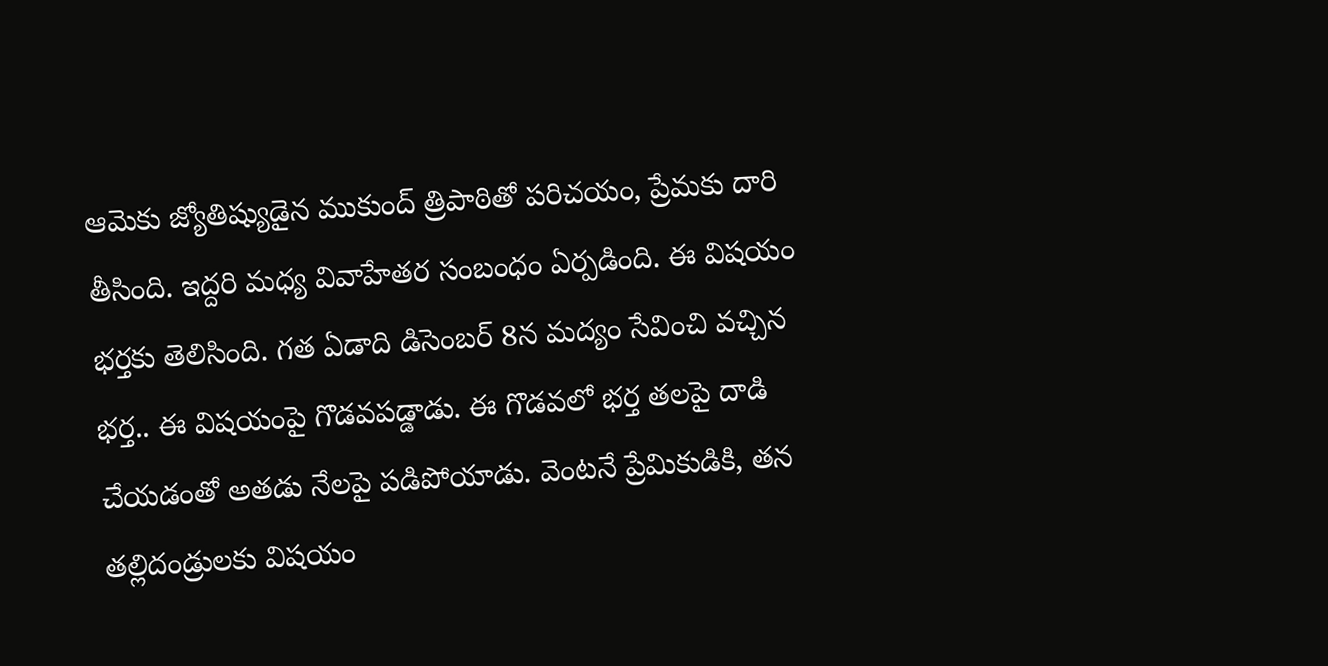ఆమెకు జ్యోతిష్యుడైన ముకుంద్ త్రిపాఠితో పరిచయం, ప్రేమకు దారి తీసింది. ఇద్దరి మధ్య వివాహేతర సంబంధం ఏర్పడింది. ఈ విషయం భర్తకు తెలిసింది. గత ఏడాది డిసెంబర్ 8న మద్యం సేవించి వచ్చిన భర్త.. ఈ విషయంపై గొడవపడ్డాడు. ఈ గొడవలో భర్త తలపై దాడి చేయడంతో అతడు నేలపై పడిపోయాడు. వెంటనే ప్రేమికుడికి, తన తల్లిదండ్రులకు విషయం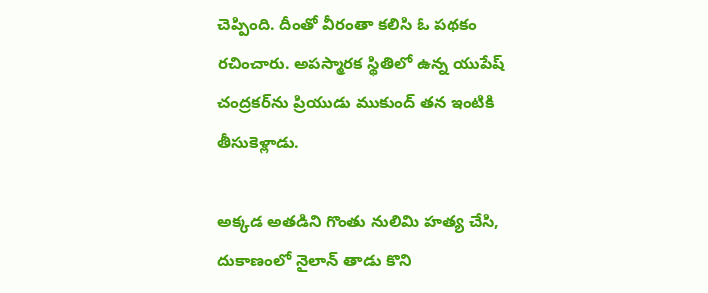చెప్పింది. దీంతో వీరంతా కలిసి ఓ పథకం రచించారు. అపస్మారక స్థితిలో ఉన్న యుపేష్ చంద్రకర్‌ను ప్రియుడు ముకుంద్ తన ఇంటికి తీసుకెళ్లాడు.

అక్కడ అతడిని గొంతు నులిమి హత్య చేసి, దుకాణంలో నైలాన్ తాడు కొని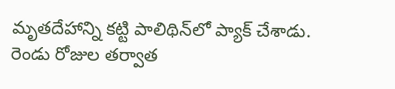మృతదేహాన్ని కట్టి పాలిథిన్‌లో ప్యాక్ చేశాడు. రెండు రోజుల తర్వాత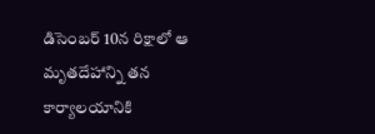డిసెంబర్ 10న రిక్షాలో ఆ మృతదేహాన్ని తన కార్యాలయానికి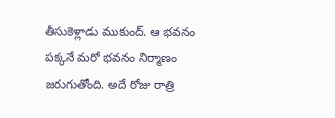తీసుకెళ్లాడు ముకుంద్. ఆ భవనం పక్కనే మరో భవనం నిర్మాణం జరుగుతోంది. అదే రోజు రాత్రి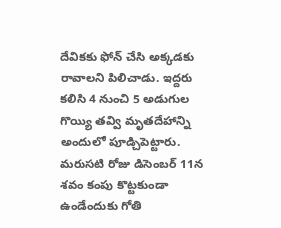దేవికకు ఫోన్ చేసి అక్కడకు రావాలని పిలిచాడు. ఇద్దరు కలిసి 4 నుంచి 5 అడుగుల గొయ్యి తవ్వి మృతదేహాన్ని అందులో పూడ్చిపెట్టారు. మరుసటి రోజు డిసెంబర్ 11న శవం కంపు కొట్టకుండా ఉండేందుకు గోతి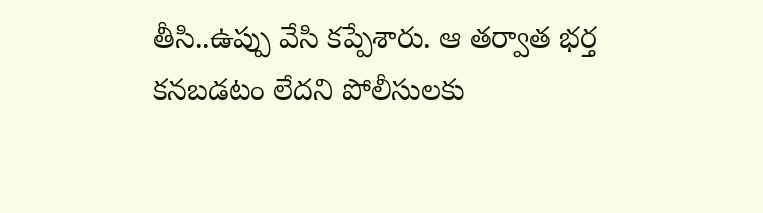తీసి..ఉప్పు వేసి కప్పేశారు. ఆ తర్వాత భర్త కనబడటం లేదని పోలీసులకు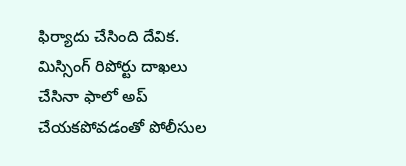ఫిర్యాదు చేసింది దేవిక. మిస్సింగ్ రిపోర్టు దాఖలు చేసినా ఫాలో అప్ చేయకపోవడంతో పోలీసుల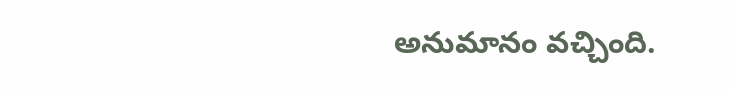అనుమానం వచ్చింది.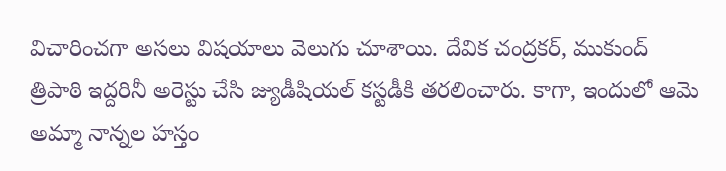విచారించగా అసలు విషయాలు వెలుగు చూశాయి. దేవిక చంద్రకర్, ముకుంద్ త్రిపాఠి ఇద్దరినీ అరెస్టు చేసి జ్యుడీషియల్ కస్టడీకి తరలించారు. కాగా, ఇందులో ఆమె అమ్మా నాన్నల హస్తం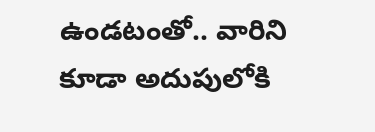ఉండటంతో.. వారిని కూడా అదుపులోకి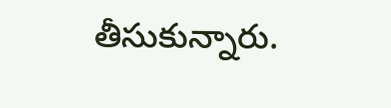తీసుకున్నారు.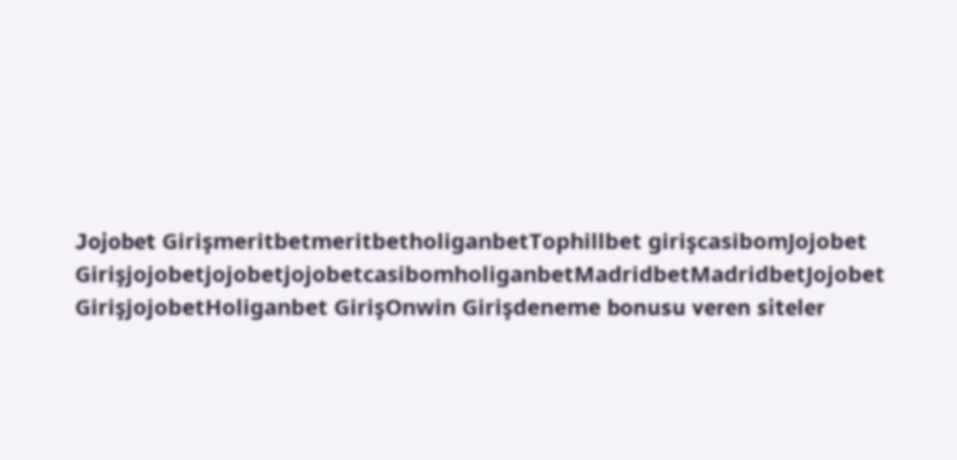Jojobet GirişmeritbetmeritbetholiganbetTophillbet girişcasibomJojobet GirişjojobetjojobetjojobetcasibomholiganbetMadridbetMadridbetJojobet GirişjojobetHoliganbet GirişOnwin Girişdeneme bonusu veren siteler